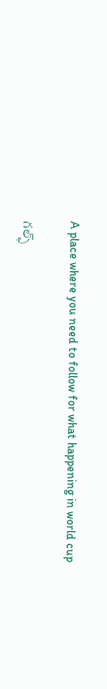A place where you need to follow for what happening in world cup

గల్ఫ్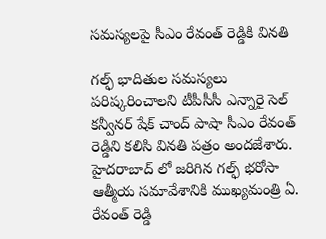సమస్యలపై సీఎం రేవంత్ రెడ్డికి వినతి

గల్ఫ్ భాదితుల సమస్యలు పరిష్కరించాలని టీపీసీసీ ఎన్నారై సెల్ కన్వీనర్ షేక్ చాంద్ పాషా సీఎం రేవంత్ రెడ్డిని కలిసి వినతి పత్రం అందజేశారు. హైదరాబాద్ లో జరిగిన గల్ఫ్ భరోసా ఆత్మీయ సమావేశానికి ముఖ్యమంత్రి ఏ. రేవంత్ రెడ్డి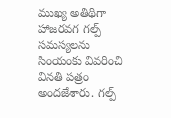ముఖ్య అతిథిగా హాజరవగ గల్ప్ సమస్యలను సింయంకు వివరించి వినతి పత్రం అందజేశారు. గల్ప్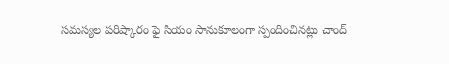సమస్యల పరిష్కారం ఫై సియం సానుకూలంగా స్పందించినట్లు చాంద్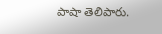పాషా తెలిపారు.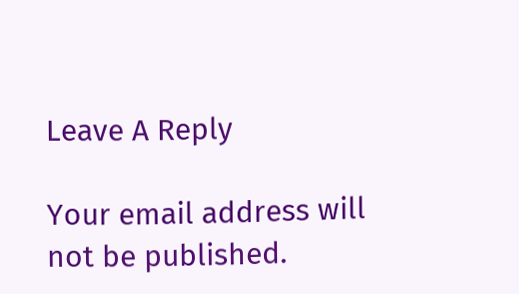Leave A Reply

Your email address will not be published.